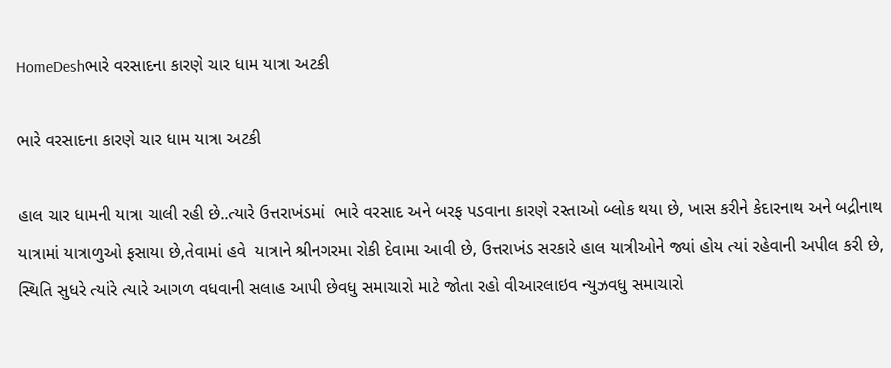HomeDeshભારે વરસાદના કારણે ચાર ધામ યાત્રા અટકી

ભારે વરસાદના કારણે ચાર ધામ યાત્રા અટકી

હાલ ચાર ધામની યાત્રા ચાલી રહી છે..ત્યારે ઉત્તરાખંડમાં  ભારે વરસાદ અને બરફ પડવાના કારણે રસ્તાઓ બ્લોક થયા છે, ખાસ કરીને કેદારનાથ અને બદ્રીનાથ યાત્રામાં યાત્રાળુઓ ફસાયા છે,તેવામાં હવે  યાત્રાને શ્રીનગરમા રોકી દેવામા આવી છે, ઉત્તરાખંડ સરકારે હાલ યાત્રીઓને જ્યાં હોય ત્યાં રહેવાની અપીલ કરી છે, સ્થિતિ સુધરે ત્યાંરે ત્યારે આગળ વધવાની સલાહ આપી છેવધુ સમાચારો માટે જોતા રહો વીઆરલાઇવ ન્યુઝવધુ સમાચારો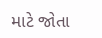માટે જોતા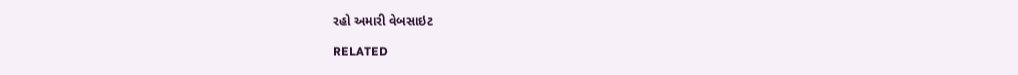રહો અમારી વેબસાઇટ

RELATED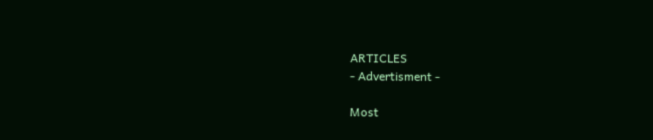ARTICLES
- Advertisment -

Most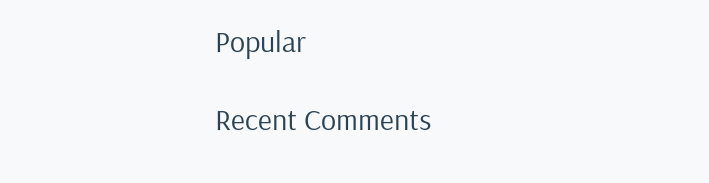Popular

Recent Comments